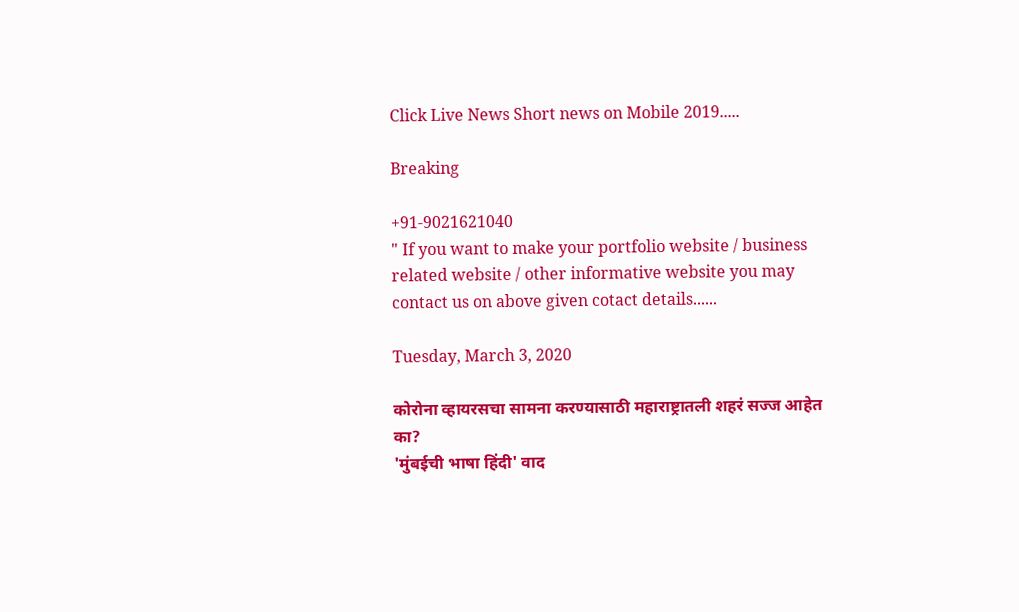Click Live News Short news on Mobile 2019.....

Breaking

+91-9021621040
" If you want to make your portfolio website / business related website / other informative website you may contact us on above given cotact details......

Tuesday, March 3, 2020

कोरोना व्हायरसचा सामना करण्यासाठी महाराष्ट्रातली शहरं सज्ज आहेत का?
'मुंबईची भाषा हिंदी' वाद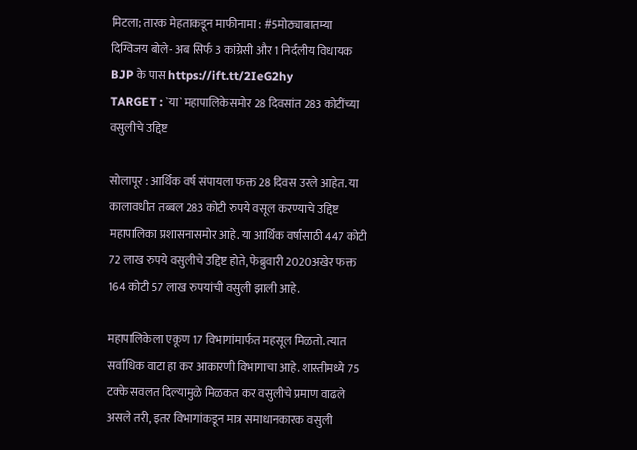मिटला; तारक मेहताकडून माफीनामा : #5मोठ्याबातम्या
दिग्विजय बोले- अब सिर्फ 3 कांग्रेसी और 1 निर्दलीय विधायक BJP के पास https://ift.tt/2IeG2hy
TARGET : `या` महापालिकेसमोर 28 दिवसांत 283 कोटींच्या वसुलीचे उद्दिष्ट

सोलापूर : आर्थिक वर्ष संपायला फक्त 28 दिवस उरले आहेत. या कालावधीत तब्बल 283 कोटी रुपये वसूल करण्याचे उद्दिष्ट महापालिका प्रशासनासमोर आहे. या आर्थिक वर्षासाठी 447 कोटी 72 लाख रुपये वसुलीचे उद्दिष्ट होते, फेब्रुवारी 2020अखेर फक्त 164 कोटी 57 लाख रुपयांची वसुली झाली आहे.

महापालिकेला एकूण 17 विभागांमार्फत महसूल मिळतो. त्यात सर्वाधिक वाटा हा कर आकारणी विभागाचा आहे. शास्तीमध्ये 75 टक्के सवलत दिल्यामुळे मिळकत कर वसुलीचे प्रमाण वाढले असले तरी, इतर विभागांकडून मात्र समाधानकारक वसुली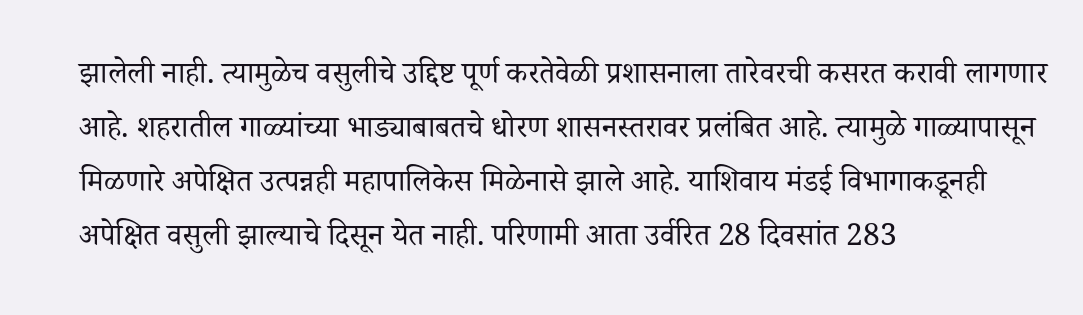झालेली नाही. त्यामुळेच वसुलीचे उद्दिष्ट पूर्ण करतेवेळी प्रशासनाला तारेवरची कसरत करावी लागणार आहे. शहरातील गाळ्यांच्या भाड्याबाबतचे धोरण शासनस्तरावर प्रलंबित आहे. त्यामुळे गाळ्यापासून मिळणारे अपेक्षित उत्पन्नही महापालिकेस मिळेनासे झाले आहे. याशिवाय मंडई विभागाकडूनही अपेक्षित वसुली झाल्याचे दिसून येत नाही. परिणामी आता उर्वरित 28 दिवसांत 283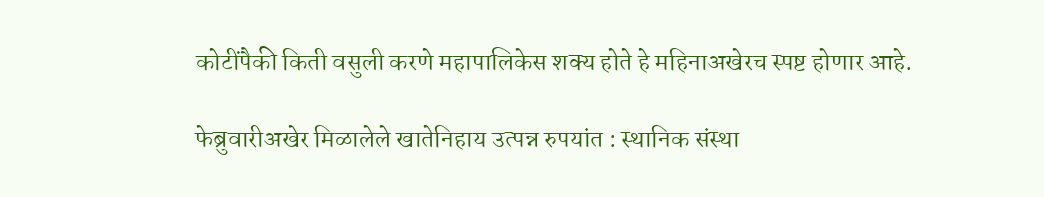कोटींपैकी किती वसुली करणे महापालिकेस शक्‍य होते हे महिनाअखेरच स्पष्ट होणार आहे.

फेब्रुवारीअखेर मिळालेले खातेनिहाय उत्पन्न रुपयांत : स्थानिक संस्था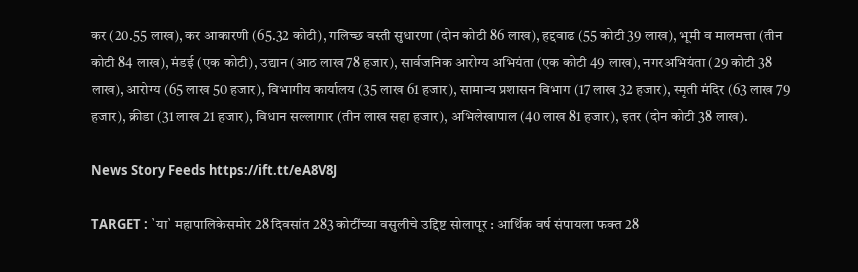कर (20.55 लाख), कर आकारणी (65.32 कोटी), गलिच्छ वस्ती सुधारणा (दोन कोटी 86 लाख), हद्दवाढ (55 कोटी 39 लाख), भूमी व मालमत्ता (तीन कोटी 84 लाख), मंडई (एक कोटी), उद्यान (आठ लाख 78 हजार), सार्वजनिक आरोग्य अभियंता (एक कोटी 49 लाख), नगरअभियंता (29 कोटी 38 लाख), आरोग्य (65 लाख 50 हजार), विभागीय कार्यालय (35 लाख 61 हजार), सामान्य प्रशासन विभाग (17 लाख 32 हजार), स्मृती मंदिर (63 लाख 79 हजार), क्रीडा (31 लाख 21 हजार), विधान सल्लागार (तीन लाख सहा हजार), अभिलेखापाल (40 लाख 81 हजार), इतर (दोन कोटी 38 लाख).

News Story Feeds https://ift.tt/eA8V8J

TARGET : `या` महापालिकेसमोर 28 दिवसांत 283 कोटींच्या वसुलीचे उद्दिष्ट सोलापूर : आर्थिक वर्ष संपायला फक्त 28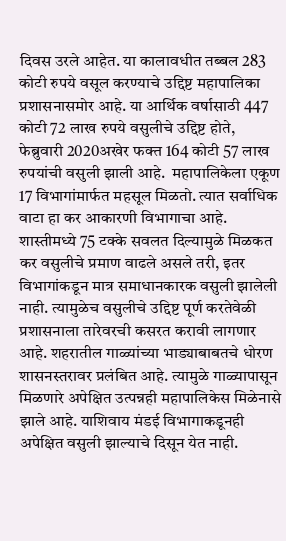दिवस उरले आहेत. या कालावधीत तब्बल 283 कोटी रुपये वसूल करण्याचे उद्दिष्ट महापालिका प्रशासनासमोर आहे. या आर्थिक वर्षासाठी 447 कोटी 72 लाख रुपये वसुलीचे उद्दिष्ट होते, फेब्रुवारी 2020अखेर फक्त 164 कोटी 57 लाख रुपयांची वसुली झाली आहे.  महापालिकेला एकूण 17 विभागांमार्फत महसूल मिळतो. त्यात सर्वाधिक वाटा हा कर आकारणी विभागाचा आहे. शास्तीमध्ये 75 टक्के सवलत दिल्यामुळे मिळकत कर वसुलीचे प्रमाण वाढले असले तरी, इतर विभागांकडून मात्र समाधानकारक वसुली झालेली नाही. त्यामुळेच वसुलीचे उद्दिष्ट पूर्ण करतेवेळी प्रशासनाला तारेवरची कसरत करावी लागणार आहे. शहरातील गाळ्यांच्या भाड्याबाबतचे धोरण शासनस्तरावर प्रलंबित आहे. त्यामुळे गाळ्यापासून मिळणारे अपेक्षित उत्पन्नही महापालिकेस मिळेनासे झाले आहे. याशिवाय मंडई विभागाकडूनही अपेक्षित वसुली झाल्याचे दिसून येत नाही.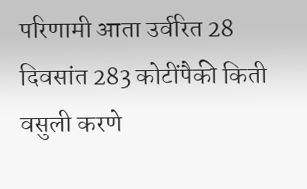परिणामी आता उर्वरित 28 दिवसांत 283 कोटींपैकी किती वसुली करणे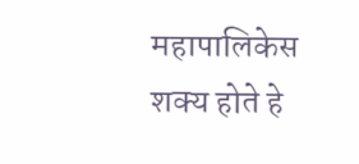महापालिकेस शक्‍य होते हे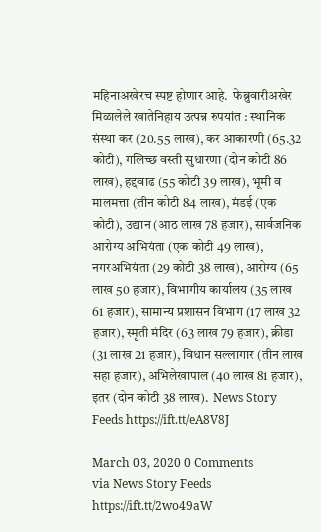महिनाअखेरच स्पष्ट होणार आहे.  फेब्रुवारीअखेर मिळालेले खातेनिहाय उत्पन्न रुपयांत : स्थानिक संस्था कर (20.55 लाख), कर आकारणी (65.32 कोटी), गलिच्छ वस्ती सुधारणा (दोन कोटी 86 लाख), हद्दवाढ (55 कोटी 39 लाख), भूमी व मालमत्ता (तीन कोटी 84 लाख), मंडई (एक कोटी), उद्यान (आठ लाख 78 हजार), सार्वजनिक आरोग्य अभियंता (एक कोटी 49 लाख), नगरअभियंता (29 कोटी 38 लाख), आरोग्य (65 लाख 50 हजार), विभागीय कार्यालय (35 लाख 61 हजार), सामान्य प्रशासन विभाग (17 लाख 32 हजार), स्मृती मंदिर (63 लाख 79 हजार), क्रीडा (31 लाख 21 हजार), विधान सल्लागार (तीन लाख सहा हजार), अभिलेखापाल (40 लाख 81 हजार), इतर (दोन कोटी 38 लाख).  News Story Feeds https://ift.tt/eA8V8J

March 03, 2020 0 Comments
via News Story Feeds https://ift.tt/2wo49aW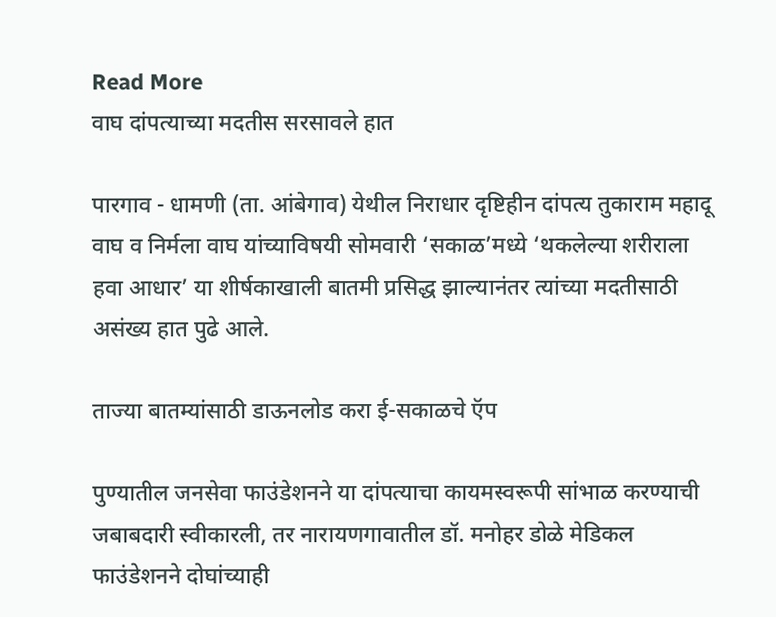Read More
वाघ दांपत्याच्या मदतीस सरसावले हात

पारगाव - धामणी (ता. आंबेगाव) येथील निराधार दृष्टिहीन दांपत्य तुकाराम महादू वाघ व निर्मला वाघ यांच्याविषयी सोमवारी ‘सकाळ’मध्ये ‘थकलेल्या शरीराला हवा आधार’ या शीर्षकाखाली बातमी प्रसिद्ध झाल्यानंतर त्यांच्या मदतीसाठी असंख्य हात पुढे आले.

ताज्या बातम्यांसाठी डाऊनलोड करा ई-सकाळचे ऍप

पुण्यातील जनसेवा फाउंडेशनने या दांपत्याचा कायमस्वरूपी सांभाळ करण्याची जबाबदारी स्वीकारली, तर नारायणगावातील डॉ. मनोहर डोळे मेडिकल फाउंडेशनने दोघांच्याही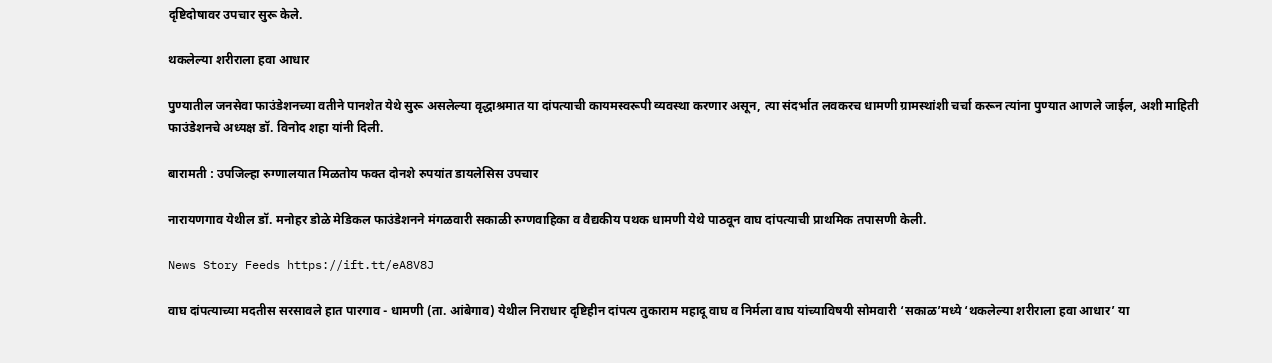दृष्टिदोषावर उपचार सुरू केले.

थकलेल्या शरीराला हवा आधार

पुण्यातील जनसेवा फाउंडेशनच्या वतीने पानशेत येथे सुरू असलेल्या वृद्धाश्रमात या दांपत्याची कायमस्वरूपी व्यवस्था करणार असून, त्या संदर्भात लवकरच धामणी ग्रामस्थांशी चर्चा करून त्यांना पुण्यात आणले जाईल, अशी माहिती फाउंडेशनचे अध्यक्ष डॉ. विनोद शहा यांनी दिली.

बारामती : उपजिल्हा रुग्णालयात मिळतोय फक्त दोनशे रुपयांत डायलेसिस उपचार

नारायणगाव येथील डॉ. मनोहर डोळे मेडिकल फाउंडेशनने मंगळवारी सकाळी रुग्णवाहिका व वैद्यकीय पथक धामणी येथे पाठवून वाघ दांपत्याची प्राथमिक तपासणी केली.

News Story Feeds https://ift.tt/eA8V8J

वाघ दांपत्याच्या मदतीस सरसावले हात पारगाव - धामणी (ता. आंबेगाव) येथील निराधार दृष्टिहीन दांपत्य तुकाराम महादू वाघ व निर्मला वाघ यांच्याविषयी सोमवारी ‘सकाळ’मध्ये ‘थकलेल्या शरीराला हवा आधार’ या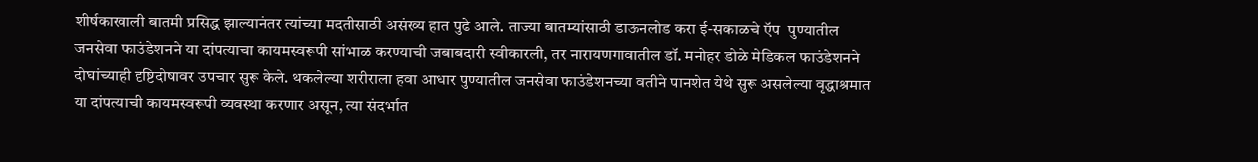शीर्षकाखाली बातमी प्रसिद्ध झाल्यानंतर त्यांच्या मदतीसाठी असंख्य हात पुढे आले. ताज्या बातम्यांसाठी डाऊनलोड करा ई-सकाळचे ऍप  पुण्यातील जनसेवा फाउंडेशनने या दांपत्याचा कायमस्वरूपी सांभाळ करण्याची जबाबदारी स्वीकारली, तर नारायणगावातील डॉ. मनोहर डोळे मेडिकल फाउंडेशनने दोघांच्याही दृष्टिदोषावर उपचार सुरू केले. थकलेल्या शरीराला हवा आधार पुण्यातील जनसेवा फाउंडेशनच्या वतीने पानशेत येथे सुरू असलेल्या वृद्धाश्रमात या दांपत्याची कायमस्वरूपी व्यवस्था करणार असून, त्या संदर्भात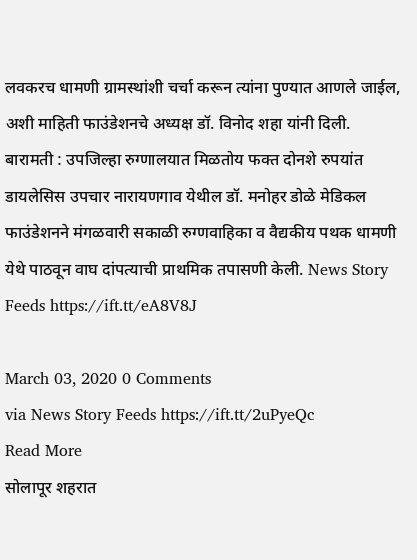लवकरच धामणी ग्रामस्थांशी चर्चा करून त्यांना पुण्यात आणले जाईल, अशी माहिती फाउंडेशनचे अध्यक्ष डॉ. विनोद शहा यांनी दिली.  बारामती : उपजिल्हा रुग्णालयात मिळतोय फक्त दोनशे रुपयांत डायलेसिस उपचार नारायणगाव येथील डॉ. मनोहर डोळे मेडिकल फाउंडेशनने मंगळवारी सकाळी रुग्णवाहिका व वैद्यकीय पथक धामणी येथे पाठवून वाघ दांपत्याची प्राथमिक तपासणी केली. News Story Feeds https://ift.tt/eA8V8J

March 03, 2020 0 Comments
via News Story Feeds https://ift.tt/2uPyeQc
Read More
सोलापूर शहरात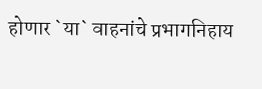होणार `या` वाहनांचे प्रभागनिहाय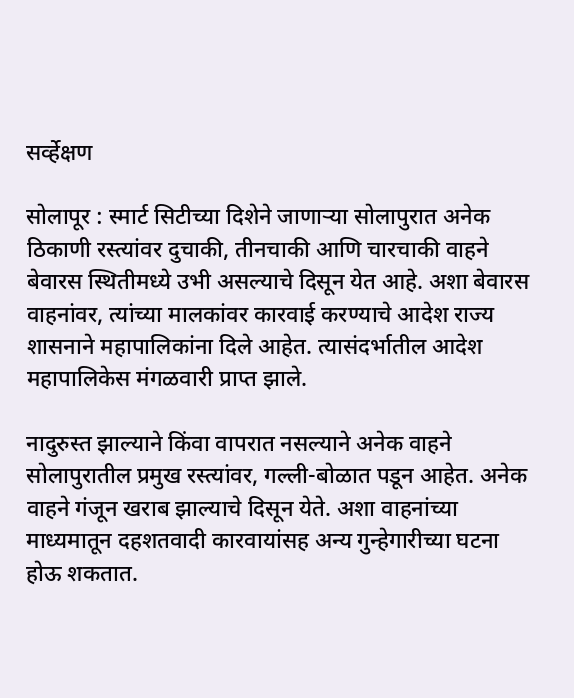सर्व्हेक्षण

सोलापूर : स्मार्ट सिटीच्या दिशेने जाणाऱ्या सोलापुरात अनेक ठिकाणी रस्त्यांवर दुचाकी, तीनचाकी आणि चारचाकी वाहने बेवारस स्थितीमध्ये उभी असल्याचे दिसून येत आहे. अशा बेवारस वाहनांवर, त्यांच्या मालकांवर कारवाई करण्याचे आदेश राज्य शासनाने महापालिकांना दिले आहेत. त्यासंदर्भातील आदेश महापालिकेस मंगळवारी प्राप्त झाले.

नादुरुस्त झाल्याने किंवा वापरात नसल्याने अनेक वाहने सोलापुरातील प्रमुख रस्त्यांवर, गल्ली-बोळात पडून आहेत. अनेक वाहने गंजून खराब झाल्याचे दिसून येते. अशा वाहनांच्या माध्यमातून दहशतवादी कारवायांसह अन्य गुन्हेगारीच्या घटना होऊ शकतात.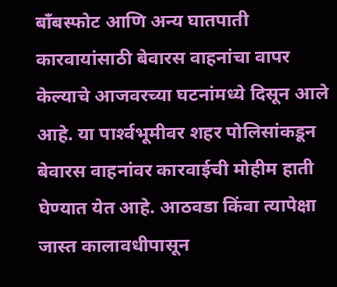बॉंबस्फोट आणि अन्य घातपाती कारवायांसाठी बेवारस वाहनांचा वापर केल्याचे आजवरच्या घटनांमध्ये दिसून आले आहे. या पार्श्‍वभूमीवर शहर पोलिसांकडून बेवारस वाहनांवर कारवाईची मोहीम हाती घेण्यात येत आहे. आठवडा किंवा त्यापेक्षा जास्त कालावधीपासून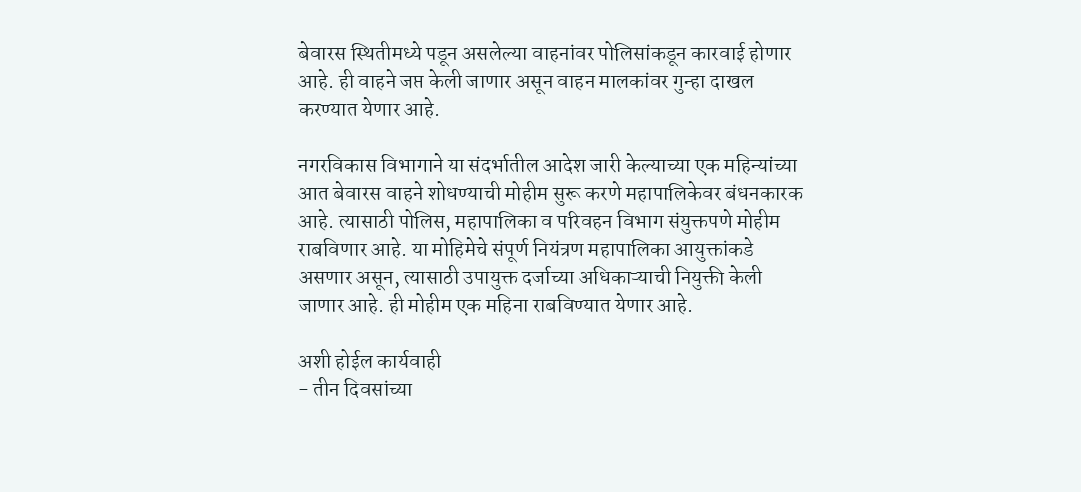बेवारस स्थितीमध्ये पडून असलेल्या वाहनांवर पोलिसांकडून कारवाई होणार आहे. ही वाहने जप्त केली जाणार असून वाहन मालकांवर गुन्हा दाखल करण्यात येणार आहे.

नगरविकास विभागाने या संदर्भातील आदेश जारी केल्याच्या एक महिन्यांच्या आत बेवारस वाहने शोधण्याची मोहीम सुरू करणे महापालिकेवर बंधनकारक आहे. त्यासाठी पोलिस, महापालिका व परिवहन विभाग संयुक्तपणे मोहीम राबविणार आहे. या मोहिमेचे संपूर्ण नियंत्रण महापालिका आयुक्तांकडे असणार असून, त्यासाठी उपायुक्त दर्जाच्या अधिकाऱ्याची नियुक्ती केली जाणार आहे. ही मोहीम एक महिना राबविण्यात येणार आहे.

अशी होईल कार्यवाही
- तीन दिवसांच्या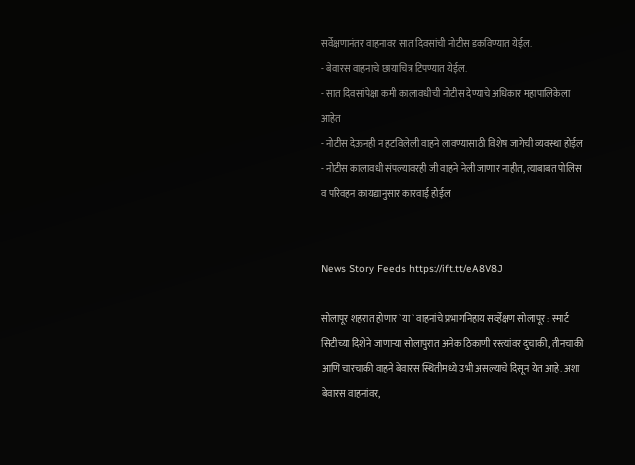सर्वेक्षणानंतर वाहनावर सात दिवसांची नोटीस डकविण्यात येईल.
- बेवारस वाहनाचे छायाचित्र टिपण्यात येईल.
- सात दिवसांपेक्षा कमी कालावधीची नोटीस देण्याचे अधिकार महापालिकेला आहेत
- नोटीस देऊनही न हटविलेली वाहने लावण्यासाठी विशेष जागेची व्यवस्था होईल
- नोटीस कालावधी संपल्यावरही जी वाहने नेली जाणार नाहीत, त्याबाबत पोलिस व परिवहन कायद्यानुसार कारवाई होईल


News Story Feeds https://ift.tt/eA8V8J

सोलापूर शहरात होणार `या` वाहनांचे प्रभागनिहाय सर्व्हेक्षण सोलापूर : स्मार्ट सिटीच्या दिशेने जाणाऱ्या सोलापुरात अनेक ठिकाणी रस्त्यांवर दुचाकी, तीनचाकी आणि चारचाकी वाहने बेवारस स्थितीमध्ये उभी असल्याचे दिसून येत आहे. अशा बेवारस वाहनांवर,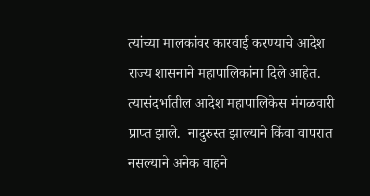त्यांच्या मालकांवर कारवाई करण्याचे आदेश राज्य शासनाने महापालिकांना दिले आहेत. त्यासंदर्भातील आदेश महापालिकेस मंगळवारी प्राप्त झाले.  नादुरुस्त झाल्याने किंवा वापरात नसल्याने अनेक वाहने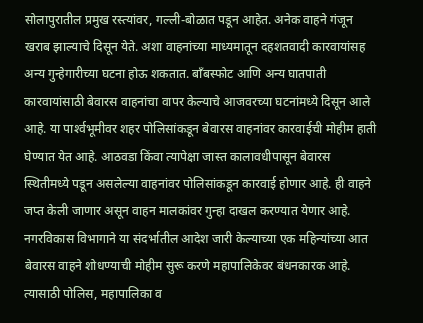सोलापुरातील प्रमुख रस्त्यांवर, गल्ली-बोळात पडून आहेत. अनेक वाहने गंजून खराब झाल्याचे दिसून येते. अशा वाहनांच्या माध्यमातून दहशतवादी कारवायांसह अन्य गुन्हेगारीच्या घटना होऊ शकतात. बॉंबस्फोट आणि अन्य घातपाती कारवायांसाठी बेवारस वाहनांचा वापर केल्याचे आजवरच्या घटनांमध्ये दिसून आले आहे. या पार्श्‍वभूमीवर शहर पोलिसांकडून बेवारस वाहनांवर कारवाईची मोहीम हाती घेण्यात येत आहे. आठवडा किंवा त्यापेक्षा जास्त कालावधीपासून बेवारस स्थितीमध्ये पडून असलेल्या वाहनांवर पोलिसांकडून कारवाई होणार आहे. ही वाहने जप्त केली जाणार असून वाहन मालकांवर गुन्हा दाखल करण्यात येणार आहे.  नगरविकास विभागाने या संदर्भातील आदेश जारी केल्याच्या एक महिन्यांच्या आत बेवारस वाहने शोधण्याची मोहीम सुरू करणे महापालिकेवर बंधनकारक आहे. त्यासाठी पोलिस, महापालिका व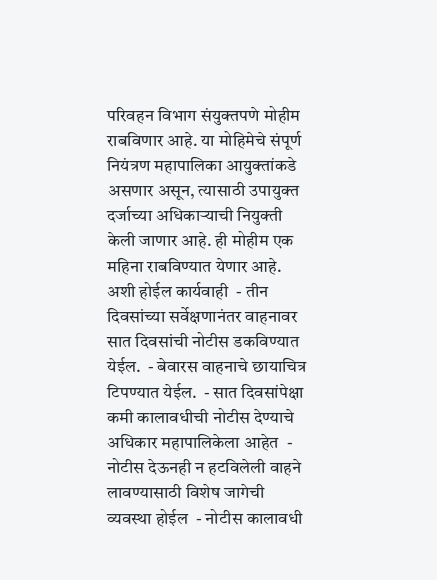परिवहन विभाग संयुक्तपणे मोहीम राबविणार आहे. या मोहिमेचे संपूर्ण नियंत्रण महापालिका आयुक्तांकडे असणार असून, त्यासाठी उपायुक्त दर्जाच्या अधिकाऱ्याची नियुक्ती केली जाणार आहे. ही मोहीम एक महिना राबविण्यात येणार आहे.  अशी होईल कार्यवाही  - तीन दिवसांच्या सर्वेक्षणानंतर वाहनावर सात दिवसांची नोटीस डकविण्यात येईल.  - बेवारस वाहनाचे छायाचित्र टिपण्यात येईल.  - सात दिवसांपेक्षा कमी कालावधीची नोटीस देण्याचे अधिकार महापालिकेला आहेत  - नोटीस देऊनही न हटविलेली वाहने लावण्यासाठी विशेष जागेची व्यवस्था होईल  - नोटीस कालावधी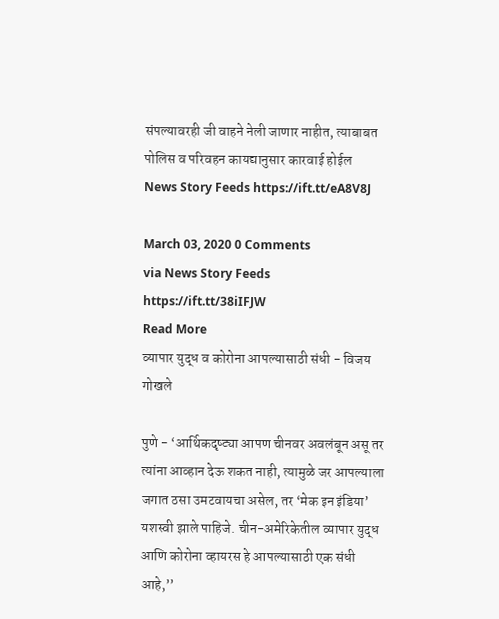संपल्यावरही जी वाहने नेली जाणार नाहीत, त्याबाबत पोलिस व परिवहन कायद्यानुसार कारवाई होईल    News Story Feeds https://ift.tt/eA8V8J

March 03, 2020 0 Comments
via News Story Feeds https://ift.tt/38iIFJW
Read More
व्यापार युद्ध व कोरोना आपल्यासाठी संधी - विजय गोखले

पुणे - ‘आर्थिकदृष्ट्या आपण चीनवर अवलंबून असू तर त्यांना आव्हान देऊ शकत नाही, त्यामुळे जर आपल्याला जगात ठसा उमटवायचा असेल, तर ‘मेक इन इंडिया’ यशस्वी झाले पाहिजे. चीन-अमेरिकेतील व्यापार युद्ध आणि कोरोना व्हायरस हे आपल्यासाठी एक संधी आहे,’’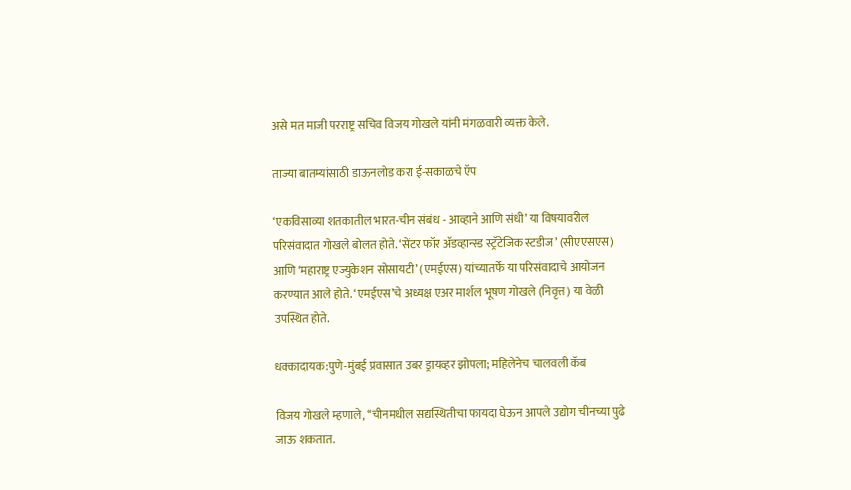असे मत माजी परराष्ट्र सचिव विजय गोखले यांनी मंगळवारी व्यक्त केले.

ताज्या बातम्यांसाठी डाऊनलोड करा ई-सकाळचे ऍप

‘एकविसाव्या शतकातील भारत-चीन संबंध - आव्हाने आणि संधी’ या विषयावरील परिसंवादात गोखले बोलत होते. ‘सेंटर फॉर ॲडव्हान्स्ड स्ट्रॅटेजिक स्टडीज’ (सीएएसएस) आणि ‘महाराष्ट्र एज्युकेशन सोसायटी’ (एमईएस) यांच्यातर्फे या परिसंवादाचे आयोजन करण्यात आले होते. ‘एमईएस’चे अध्यक्ष एअर मार्शल भूषण गोखले (निवृत्त) या वेळी उपस्थित होते.

धक्कादायक:पुणे-मुंबई प्रवासात उबर ड्रायव्हर झोपला; महिलेनेच चालवली कॅब

विजय गोखले म्हणाले, ‘‘चीनमधील सद्यस्थितीचा फायदा घेऊन आपले उद्योग चीनच्या पुढे जाऊ शकतात.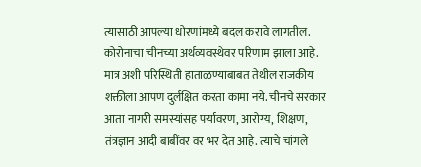त्यासाठी आपल्या धोरणांमध्ये बदल करावे लागतील. कोरोनाचा चीनच्या अर्थव्यवस्थेवर परिणाम झाला आहे. मात्र अशी परिस्थिती हाताळण्याबाबत तेथील राजकीय शक्तीला आपण दुर्लक्षित करता कामा नये. चीनचे सरकार आता नागरी समस्यांसह पर्यावरण, आरोग्य, शिक्षण, तंत्रज्ञान आदी बाबींवर वर भर देत आहे. त्याचे चांगले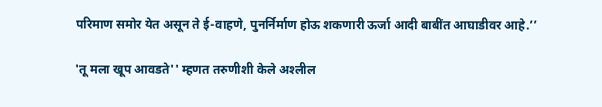परिमाण समोर येत असून ते ई-वाहणे, पुनर्निर्माण होऊ शकणारी ऊर्जा आदी बाबींत आघाडीवर आहे.’’

'तू मला खूप आवडते'' म्हणत तरुणीशी केले अश्‍लील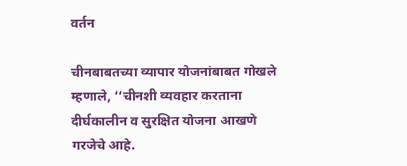वर्तन

चीनबाबतच्या व्यापार योजनांबाबत गोखले म्हणाले, ‘‘चीनशी व्यवहार करताना दीर्घकालीन व सुरक्षित योजना आखणे गरजेचे आहे.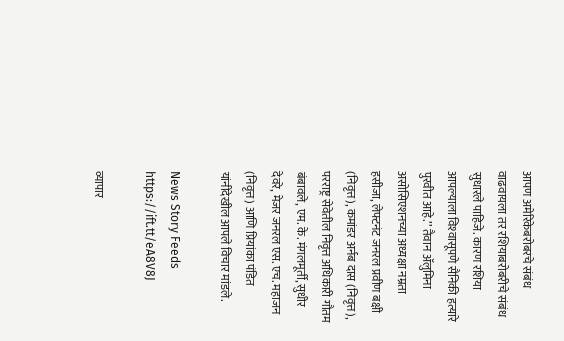आपण अमेरिकेबरोबरचे संबंध वाढवायला तर रशियाबरोबरीचे संबंध सुधारले पाहिजे. कारण रशिया आपल्याला विश्‍वासूपणे सैनिकी हत्यारे पुरवीत आहे.’’ तैवान ॲलुमिना असोसिएशनच्या अध्यक्षा नम्रता हसीजा, लेफ्टनंट जनरल प्रवीण बक्षी (निवृत्त), कमांडर अर्नब दास (निवृत्त), परराष्ट्र सेवेतील निवृत्त अधिकारी गौतम बंबावले, एम. के. मंगलमूर्ती, सुधीर देवरे, मेजर जनरल एस. एच. महाजन (निवृत्त) आणि प्रियांका पंडित यांनीदेखील आपले विचार मांडले.

News Story Feeds https://ift.tt/eA8V8J

व्यापार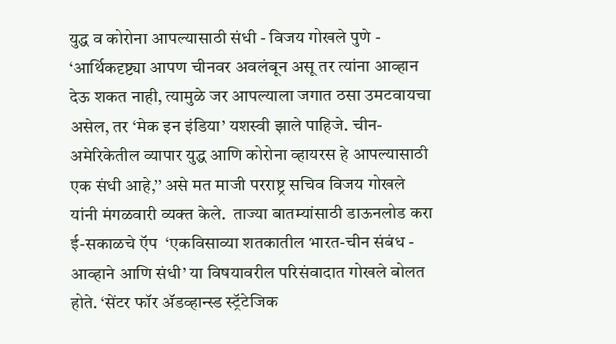युद्ध व कोरोना आपल्यासाठी संधी - विजय गोखले पुणे - ‘आर्थिकदृष्ट्या आपण चीनवर अवलंबून असू तर त्यांना आव्हान देऊ शकत नाही, त्यामुळे जर आपल्याला जगात ठसा उमटवायचा असेल, तर ‘मेक इन इंडिया’ यशस्वी झाले पाहिजे. चीन-अमेरिकेतील व्यापार युद्ध आणि कोरोना व्हायरस हे आपल्यासाठी एक संधी आहे,’’ असे मत माजी परराष्ट्र सचिव विजय गोखले यांनी मंगळवारी व्यक्त केले.  ताज्या बातम्यांसाठी डाऊनलोड करा ई-सकाळचे ऍप  ‘एकविसाव्या शतकातील भारत-चीन संबंध - आव्हाने आणि संधी’ या विषयावरील परिसंवादात गोखले बोलत होते. ‘सेंटर फॉर ॲडव्हान्स्ड स्ट्रॅटेजिक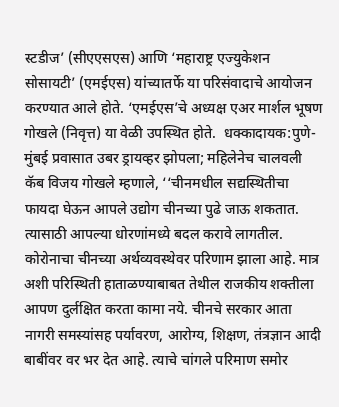स्टडीज’ (सीएएसएस) आणि ‘महाराष्ट्र एज्युकेशन सोसायटी’ (एमईएस) यांच्यातर्फे या परिसंवादाचे आयोजन करण्यात आले होते. ‘एमईएस’चे अध्यक्ष एअर मार्शल भूषण गोखले (निवृत्त) या वेळी उपस्थित होते.  धक्कादायक:पुणे-मुंबई प्रवासात उबर ड्रायव्हर झोपला; महिलेनेच चालवली कॅब विजय गोखले म्हणाले, ‘‘चीनमधील सद्यस्थितीचा फायदा घेऊन आपले उद्योग चीनच्या पुढे जाऊ शकतात. त्यासाठी आपल्या धोरणांमध्ये बदल करावे लागतील. कोरोनाचा चीनच्या अर्थव्यवस्थेवर परिणाम झाला आहे. मात्र अशी परिस्थिती हाताळण्याबाबत तेथील राजकीय शक्तीला आपण दुर्लक्षित करता कामा नये. चीनचे सरकार आता नागरी समस्यांसह पर्यावरण, आरोग्य, शिक्षण, तंत्रज्ञान आदी बाबींवर वर भर देत आहे. त्याचे चांगले परिमाण समोर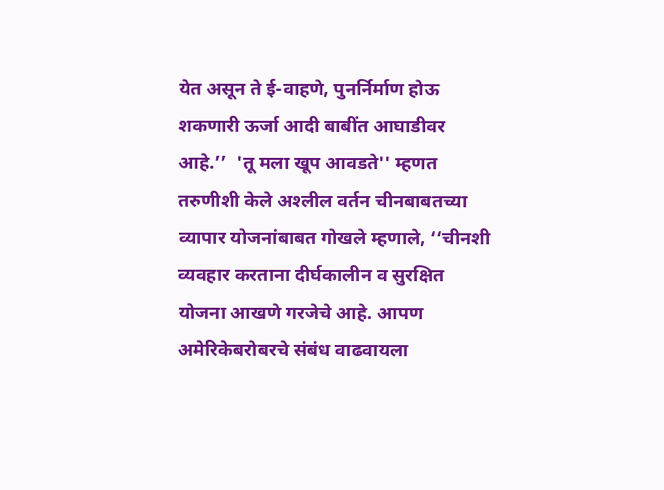येत असून ते ई-वाहणे, पुनर्निर्माण होऊ शकणारी ऊर्जा आदी बाबींत आघाडीवर आहे.’’  'तू मला खूप आवडते'' म्हणत तरुणीशी केले अश्‍लील वर्तन चीनबाबतच्या व्यापार योजनांबाबत गोखले म्हणाले, ‘‘चीनशी व्यवहार करताना दीर्घकालीन व सुरक्षित योजना आखणे गरजेचे आहे. आपण अमेरिकेबरोबरचे संबंध वाढवायला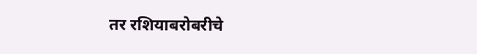तर रशियाबरोबरीचे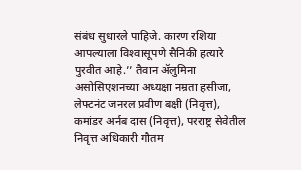संबंध सुधारले पाहिजे. कारण रशिया आपल्याला विश्‍वासूपणे सैनिकी हत्यारे पुरवीत आहे.’’ तैवान ॲलुमिना असोसिएशनच्या अध्यक्षा नम्रता हसीजा, लेफ्टनंट जनरल प्रवीण बक्षी (निवृत्त), कमांडर अर्नब दास (निवृत्त), परराष्ट्र सेवेतील निवृत्त अधिकारी गौतम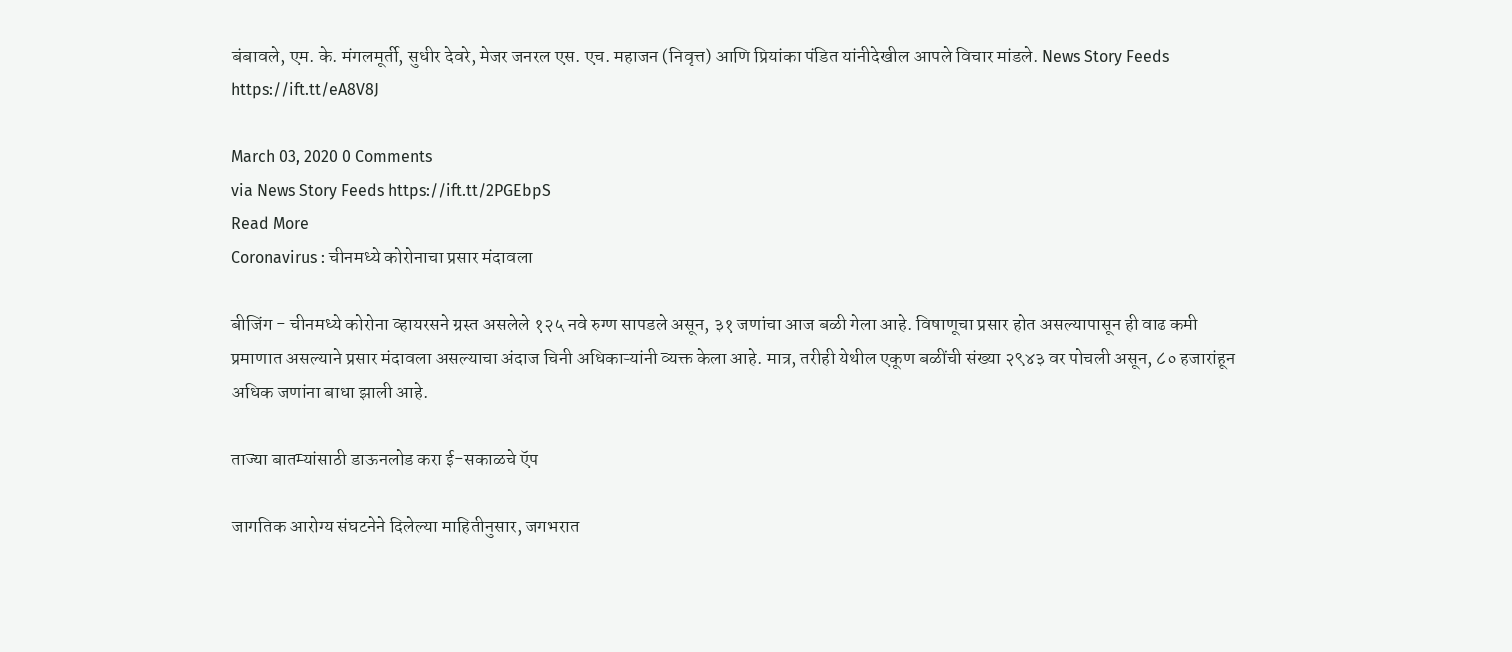बंबावले, एम. के. मंगलमूर्ती, सुधीर देवरे, मेजर जनरल एस. एच. महाजन (निवृत्त) आणि प्रियांका पंडित यांनीदेखील आपले विचार मांडले. News Story Feeds https://ift.tt/eA8V8J

March 03, 2020 0 Comments
via News Story Feeds https://ift.tt/2PGEbpS
Read More
Coronavirus : चीनमध्ये कोरोनाचा प्रसार मंदावला

बीजिंग - चीनमध्ये कोरोना व्हायरसने ग्रस्त असलेले १२५ नवे रुग्ण सापडले असून, ३१ जणांचा आज बळी गेला आहे. विषाणूचा प्रसार होत असल्यापासून ही वाढ कमी प्रमाणात असल्याने प्रसार मंदावला असल्याचा अंदाज चिनी अधिकाऱ्यांनी व्यक्त केला आहे. मात्र, तरीही येथील एकूण बळींची संख्या २९४३ वर पोचली असून, ८० हजारांहून अधिक जणांना बाधा झाली आहे.

ताज्या बातम्यांसाठी डाऊनलोड करा ई-सकाळचे ऍप

जागतिक आरोग्य संघटनेने दिलेल्या माहितीनुसार, जगभरात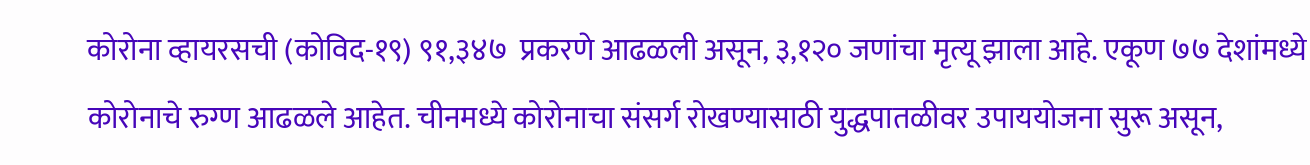कोरोना व्हायरसची (कोविद-१९) ९१,३४७  प्रकरणे आढळली असून, ३,१२० जणांचा मृत्यू झाला आहे. एकूण ७७ देशांमध्ये कोरोनाचे रुग्ण आढळले आहेत. चीनमध्ये कोरोनाचा संसर्ग रोखण्यासाठी युद्धपातळीवर उपाययोजना सुरू असून,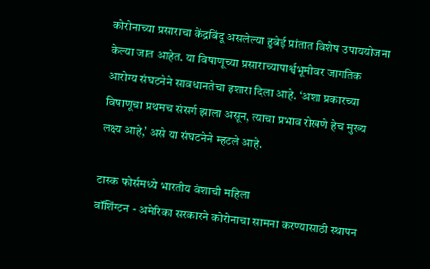कोरोनाच्या प्रसाराचा केंद्रबिंदू असलेल्या हुबेई प्रांतात विशेष उपाययोजना केल्या जात आहेत. या विषाणूच्या प्रसाराच्यापार्श्वभूमीवर जागतिक आरोग्य संघटनेने सावधानतेचा इशारा दिला आहे. ‘अशा प्रकारच्या विषाणूचा प्रथमच संसर्ग झाला असून, त्याचा प्रभाव रोखणे हेच मुख्य लक्ष्य आहे,’ असे या संघटनेने म्हटले आहे.

टास्क फोर्समध्ये भारतीय वंशाची महिला
वॉशिंग्टन - अमेरिका सरकारने कोरोनाचा सामना करण्यासाठी स्थापन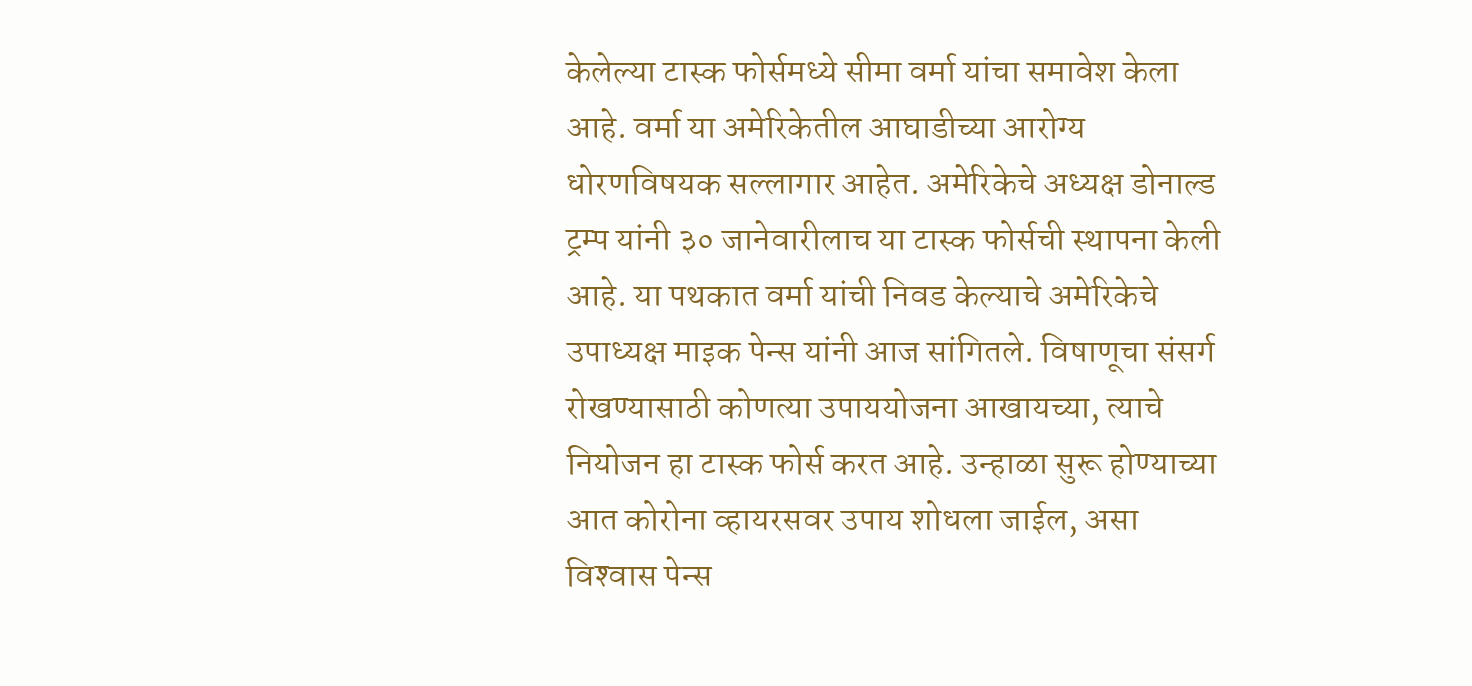केलेल्या टास्क फोर्समध्ये सीमा वर्मा यांचा समावेश केला आहे. वर्मा या अमेरिकेतील आघाडीच्या आरोग्य धोरणविषयक सल्लागार आहेत. अमेरिकेचे अध्यक्ष डोनाल्ड ट्रम्प यांनी ३० जानेवारीलाच या टास्क फोर्सची स्थापना केली आहे. या पथकात वर्मा यांची निवड केल्याचे अमेरिकेचे उपाध्यक्ष माइक पेन्स यांनी आज सांगितले. विषाणूचा संसर्ग रोखण्यासाठी कोणत्या उपाययोजना आखायच्या, त्याचे नियोजन हा टास्क फोर्स करत आहे. उन्हाळा सुरू होण्याच्या आत कोरोना व्हायरसवर उपाय शोधला जाईल, असा विश्‍वास पेन्स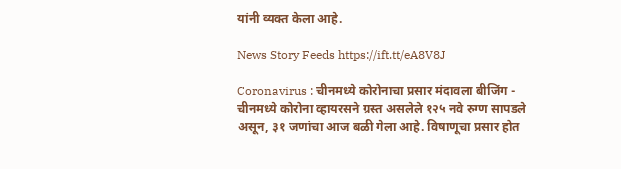यांनी व्यक्त केला आहे.

News Story Feeds https://ift.tt/eA8V8J

Coronavirus : चीनमध्ये कोरोनाचा प्रसार मंदावला बीजिंग - चीनमध्ये कोरोना व्हायरसने ग्रस्त असलेले १२५ नवे रुग्ण सापडले असून, ३१ जणांचा आज बळी गेला आहे. विषाणूचा प्रसार होत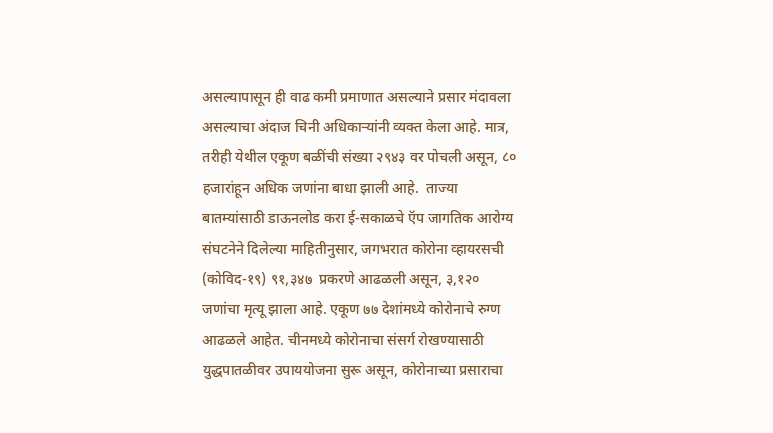असल्यापासून ही वाढ कमी प्रमाणात असल्याने प्रसार मंदावला असल्याचा अंदाज चिनी अधिकाऱ्यांनी व्यक्त केला आहे. मात्र, तरीही येथील एकूण बळींची संख्या २९४३ वर पोचली असून, ८० हजारांहून अधिक जणांना बाधा झाली आहे.  ताज्या बातम्यांसाठी डाऊनलोड करा ई-सकाळचे ऍप जागतिक आरोग्य संघटनेने दिलेल्या माहितीनुसार, जगभरात कोरोना व्हायरसची (कोविद-१९) ९१,३४७  प्रकरणे आढळली असून, ३,१२० जणांचा मृत्यू झाला आहे. एकूण ७७ देशांमध्ये कोरोनाचे रुग्ण आढळले आहेत. चीनमध्ये कोरोनाचा संसर्ग रोखण्यासाठी युद्धपातळीवर उपाययोजना सुरू असून, कोरोनाच्या प्रसाराचा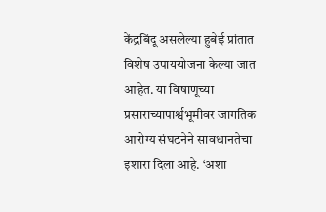केंद्रबिंदू असलेल्या हुबेई प्रांतात विशेष उपाययोजना केल्या जात आहेत. या विषाणूच्या प्रसाराच्यापार्श्वभूमीवर जागतिक आरोग्य संघटनेने सावधानतेचा इशारा दिला आहे. ‘अशा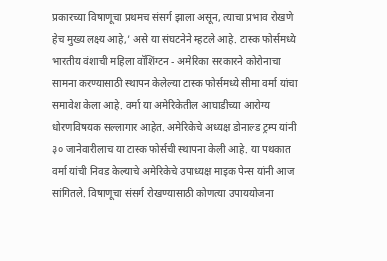प्रकारच्या विषाणूचा प्रथमच संसर्ग झाला असून, त्याचा प्रभाव रोखणे हेच मुख्य लक्ष्य आहे,’ असे या संघटनेने म्हटले आहे. टास्क फोर्समध्ये भारतीय वंशाची महिला वॉशिंग्टन - अमेरिका सरकारने कोरोनाचा सामना करण्यासाठी स्थापन केलेल्या टास्क फोर्समध्ये सीमा वर्मा यांचा समावेश केला आहे. वर्मा या अमेरिकेतील आघाडीच्या आरोग्य धोरणविषयक सल्लागार आहेत. अमेरिकेचे अध्यक्ष डोनाल्ड ट्रम्प यांनी ३० जानेवारीलाच या टास्क फोर्सची स्थापना केली आहे. या पथकात वर्मा यांची निवड केल्याचे अमेरिकेचे उपाध्यक्ष माइक पेन्स यांनी आज सांगितले. विषाणूचा संसर्ग रोखण्यासाठी कोणत्या उपाययोजना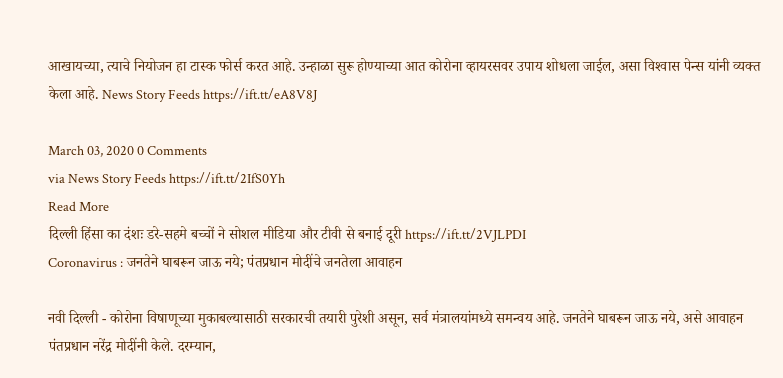आखायच्या, त्याचे नियोजन हा टास्क फोर्स करत आहे. उन्हाळा सुरू होण्याच्या आत कोरोना व्हायरसवर उपाय शोधला जाईल, असा विश्‍वास पेन्स यांनी व्यक्त केला आहे. News Story Feeds https://ift.tt/eA8V8J

March 03, 2020 0 Comments
via News Story Feeds https://ift.tt/2IfS0Yh
Read More
दिल्ली हिंसा का दंशः डरे-सहमे बच्चों ने सोशल मीडिया और टीवी से बनाई दूरी https://ift.tt/2VJLPDI
Coronavirus : जनतेने घाबरून जाऊ नये; पंतप्रधान मोदींचे जनतेला आवाहन

नवी दिल्ली - कोरोना विषाणूच्या मुकाबल्यासाठी सरकारची तयारी पुरेशी असून, सर्व मंत्रालयांमध्ये समन्वय आहे. जनतेने घाबरून जाऊ नये, असे आवाहन पंतप्रधान नरेंद्र मोदींनी केले. दरम्यान,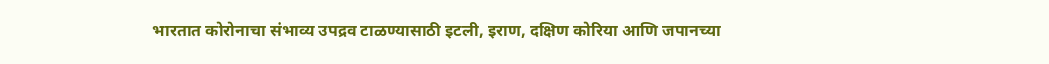भारतात कोरोनाचा संभाव्य उपद्रव टाळण्यासाठी इटली, इराण, दक्षिण कोरिया आणि जपानच्या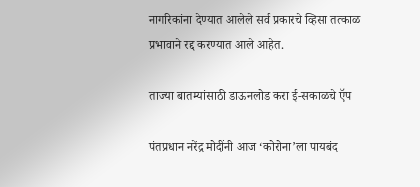नागरिकांना देण्यात आलेले सर्व प्रकारचे व्हिसा तत्काळ प्रभावाने रद्द करण्यात आले आहेत.

ताज्या बातम्यांसाठी डाऊनलोड करा ई-सकाळचे ऍप

पंतप्रधान नरेंद्र मोदींनी आज ‘कोरोना’ला पायबंद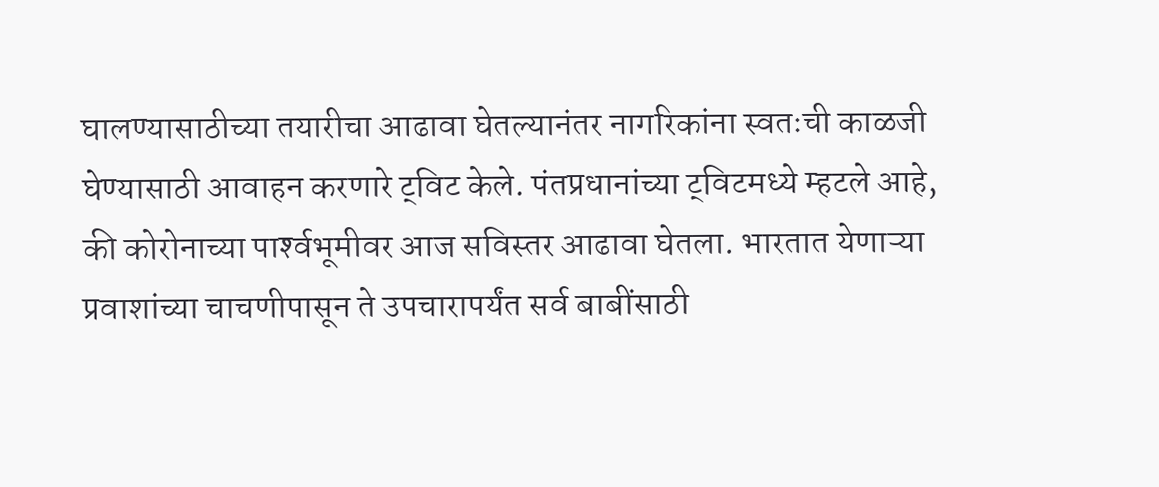घालण्यासाठीच्या तयारीचा आढावा घेतल्यानंतर नागरिकांना स्वतःची काळजी घेण्यासाठी आवाहन करणारे ट्‌विट केले. पंतप्रधानांच्या ट्‌विटमध्ये म्हटले आहे, की कोरोनाच्या पार्श्‍वभूमीवर आज सविस्तर आढावा घेतला. भारतात येणाऱ्या प्रवाशांच्या चाचणीपासून ते उपचारापर्यंत सर्व बाबींसाठी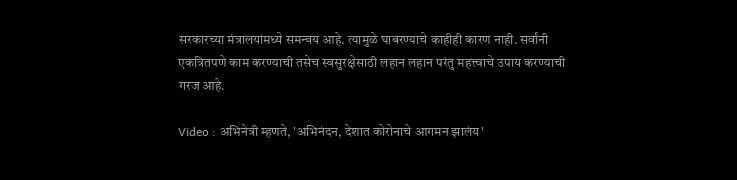सरकारच्या मंत्रालयांमध्ये समन्वय आहे. त्यामुळे घाबरण्याचे काहीही कारण नाही. सर्वांनी एकत्रितपणे काम करण्याची तसेच स्वसुरक्षेसाठी लहान लहान परंतु महत्त्वाचे उपाय करण्याची गरज आहे.

Video : अभिनेत्री म्हणते, 'अभिनंदन, देशात कोरोनाचे आगमन झालंय'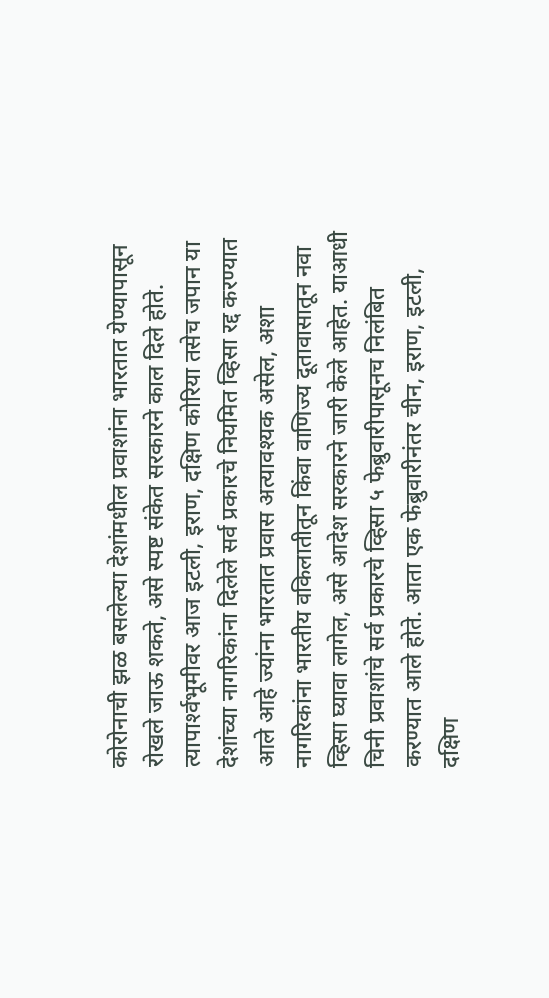कोरोनाची झळ बसलेल्या देशांमधील प्रवाशांना भारतात येण्यापासून रोखले जाऊ शकते, असे स्पष्ट संकेत सरकारने काल दिले होते. त्यापार्श्‍वभूमीवर आज इटली, इराण, दक्षिण कोरिया तसेच जपान या देशांच्या नागरिकांना दिलेले सर्व प्रकारचे नियमित व्हिसा रद्द करण्यात आले आहे ज्यांना भारतात प्रवास अत्यावश्‍यक असेल, अशा नागरिकांना भारतीय वकिलातीतून किंवा वाणिज्य दूतावासातून नवा व्हिसा घ्यावा लागेल, असे आदेश सरकारने जारी केले आहेत. याआधी चिनी प्रवाशांचे सर्व प्रकारचे व्हिसा ५ फेब्रुवारीपासूनच निलंबित करण्यात आले होते. आता एक फेब्रुवारीनंतर चीन, इराण, इटली, दक्षिण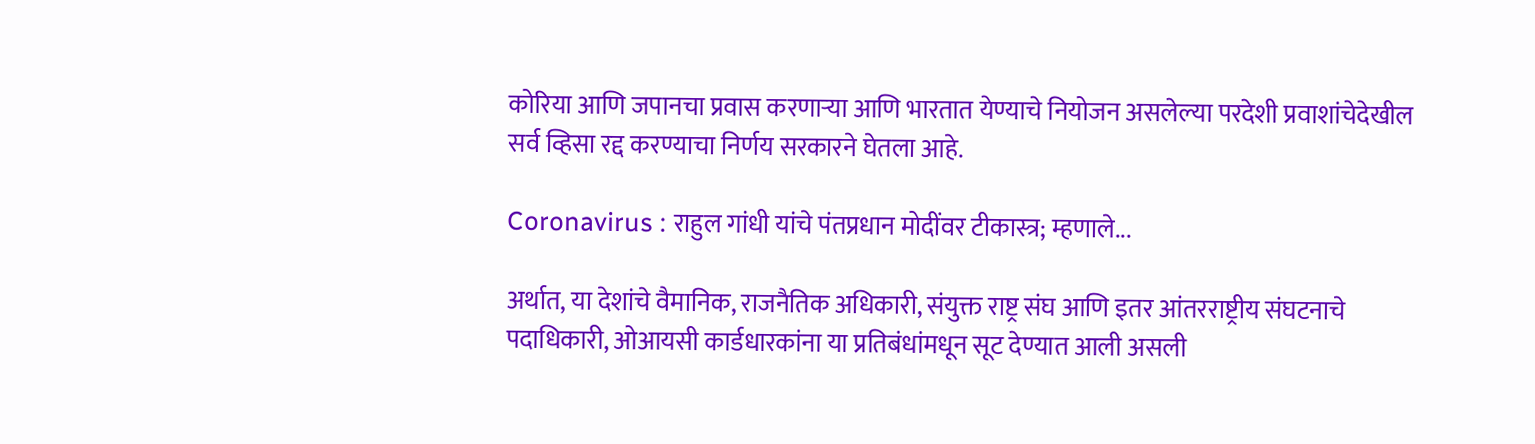कोरिया आणि जपानचा प्रवास करणाऱ्या आणि भारतात येण्याचे नियोजन असलेल्या परदेशी प्रवाशांचेदेखील सर्व व्हिसा रद्द करण्याचा निर्णय सरकारने घेतला आहे.

Coronavirus : राहुल गांधी यांचे पंतप्रधान मोदींवर टीकास्त्र; म्हणाले...

अर्थात, या देशांचे वैमानिक, राजनैतिक अधिकारी, संयुक्त राष्ट्र संघ आणि इतर आंतरराष्ट्रीय संघटनाचे पदाधिकारी, ओआयसी कार्डधारकांना या प्रतिबंधांमधून सूट देण्यात आली असली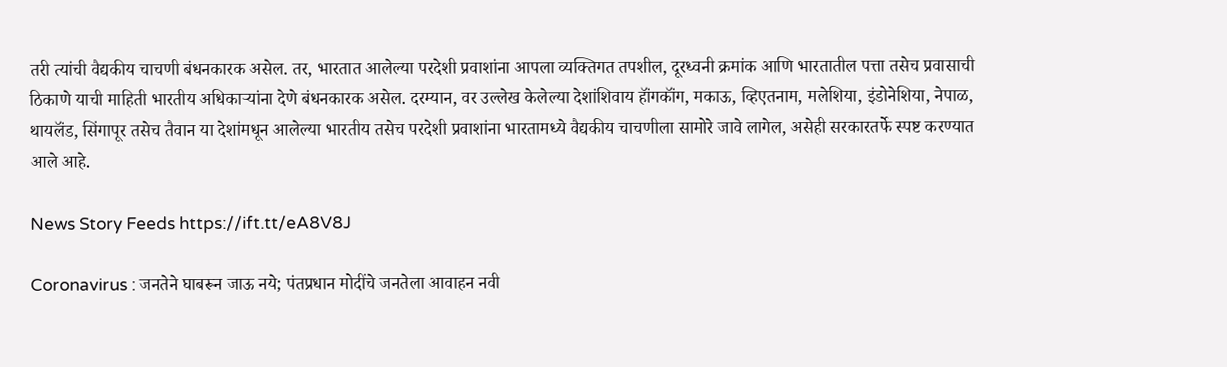तरी त्यांची वैद्यकीय चाचणी बंधनकारक असेल. तर, भारतात आलेल्या परदेशी प्रवाशांना आपला व्यक्तिगत तपशील, दूरध्वनी क्रमांक आणि भारतातील पत्ता तसेच प्रवासाची ठिकाणे याची माहिती भारतीय अधिकाऱ्यांना देणे बंधनकारक असेल. दरम्यान, वर उल्लेख केलेल्या देशांशिवाय हॉंगकॉंग, मकाऊ, व्हिएतनाम, मलेशिया, इंडोनेशिया, नेपाळ, थायलॅंड, सिंगापूर तसेच तैवान या देशांमधून आलेल्या भारतीय तसेच परदेशी प्रवाशांना भारतामध्ये वैद्यकीय चाचणीला सामोरे जावे लागेल, असेही सरकारतर्फे स्पष्ट करण्यात आले आहे.

News Story Feeds https://ift.tt/eA8V8J

Coronavirus : जनतेने घाबरून जाऊ नये; पंतप्रधान मोदींचे जनतेला आवाहन नवी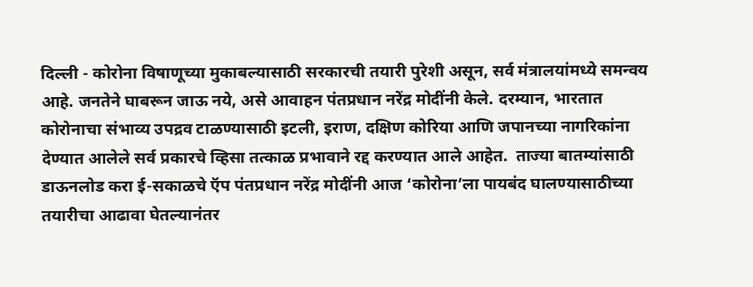दिल्ली - कोरोना विषाणूच्या मुकाबल्यासाठी सरकारची तयारी पुरेशी असून, सर्व मंत्रालयांमध्ये समन्वय आहे. जनतेने घाबरून जाऊ नये, असे आवाहन पंतप्रधान नरेंद्र मोदींनी केले. दरम्यान, भारतात कोरोनाचा संभाव्य उपद्रव टाळण्यासाठी इटली, इराण, दक्षिण कोरिया आणि जपानच्या नागरिकांना देण्यात आलेले सर्व प्रकारचे व्हिसा तत्काळ प्रभावाने रद्द करण्यात आले आहेत.  ताज्या बातम्यांसाठी डाऊनलोड करा ई-सकाळचे ऍप पंतप्रधान नरेंद्र मोदींनी आज ‘कोरोना’ला पायबंद घालण्यासाठीच्या तयारीचा आढावा घेतल्यानंतर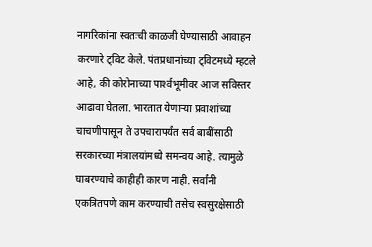नागरिकांना स्वतःची काळजी घेण्यासाठी आवाहन करणारे ट्‌विट केले. पंतप्रधानांच्या ट्‌विटमध्ये म्हटले आहे, की कोरोनाच्या पार्श्‍वभूमीवर आज सविस्तर आढावा घेतला. भारतात येणाऱ्या प्रवाशांच्या चाचणीपासून ते उपचारापर्यंत सर्व बाबींसाठी सरकारच्या मंत्रालयांमध्ये समन्वय आहे. त्यामुळे घाबरण्याचे काहीही कारण नाही. सर्वांनी एकत्रितपणे काम करण्याची तसेच स्वसुरक्षेसाठी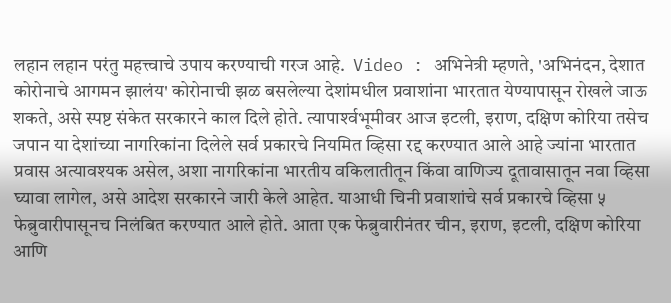लहान लहान परंतु महत्त्वाचे उपाय करण्याची गरज आहे.  Video : अभिनेत्री म्हणते, 'अभिनंदन, देशात कोरोनाचे आगमन झालंय' कोरोनाची झळ बसलेल्या देशांमधील प्रवाशांना भारतात येण्यापासून रोखले जाऊ शकते, असे स्पष्ट संकेत सरकारने काल दिले होते. त्यापार्श्‍वभूमीवर आज इटली, इराण, दक्षिण कोरिया तसेच जपान या देशांच्या नागरिकांना दिलेले सर्व प्रकारचे नियमित व्हिसा रद्द करण्यात आले आहे ज्यांना भारतात प्रवास अत्यावश्‍यक असेल, अशा नागरिकांना भारतीय वकिलातीतून किंवा वाणिज्य दूतावासातून नवा व्हिसा घ्यावा लागेल, असे आदेश सरकारने जारी केले आहेत. याआधी चिनी प्रवाशांचे सर्व प्रकारचे व्हिसा ५ फेब्रुवारीपासूनच निलंबित करण्यात आले होते. आता एक फेब्रुवारीनंतर चीन, इराण, इटली, दक्षिण कोरिया आणि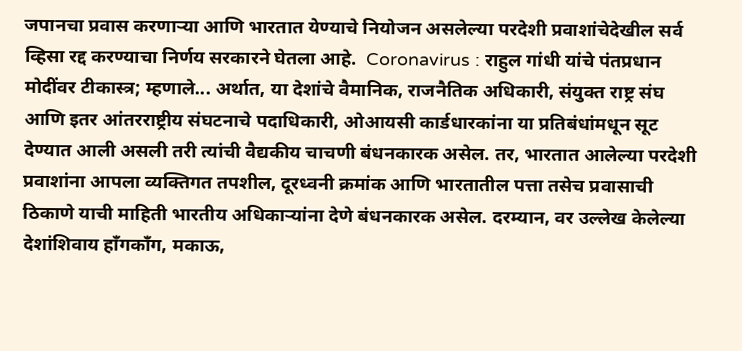जपानचा प्रवास करणाऱ्या आणि भारतात येण्याचे नियोजन असलेल्या परदेशी प्रवाशांचेदेखील सर्व व्हिसा रद्द करण्याचा निर्णय सरकारने घेतला आहे.  Coronavirus : राहुल गांधी यांचे पंतप्रधान मोदींवर टीकास्त्र; म्हणाले... अर्थात, या देशांचे वैमानिक, राजनैतिक अधिकारी, संयुक्त राष्ट्र संघ आणि इतर आंतरराष्ट्रीय संघटनाचे पदाधिकारी, ओआयसी कार्डधारकांना या प्रतिबंधांमधून सूट देण्यात आली असली तरी त्यांची वैद्यकीय चाचणी बंधनकारक असेल. तर, भारतात आलेल्या परदेशी प्रवाशांना आपला व्यक्तिगत तपशील, दूरध्वनी क्रमांक आणि भारतातील पत्ता तसेच प्रवासाची ठिकाणे याची माहिती भारतीय अधिकाऱ्यांना देणे बंधनकारक असेल. दरम्यान, वर उल्लेख केलेल्या देशांशिवाय हॉंगकॉंग, मकाऊ,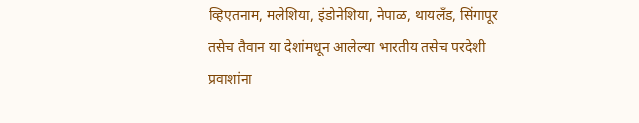व्हिएतनाम, मलेशिया, इंडोनेशिया, नेपाळ, थायलॅंड, सिंगापूर तसेच तैवान या देशांमधून आलेल्या भारतीय तसेच परदेशी प्रवाशांना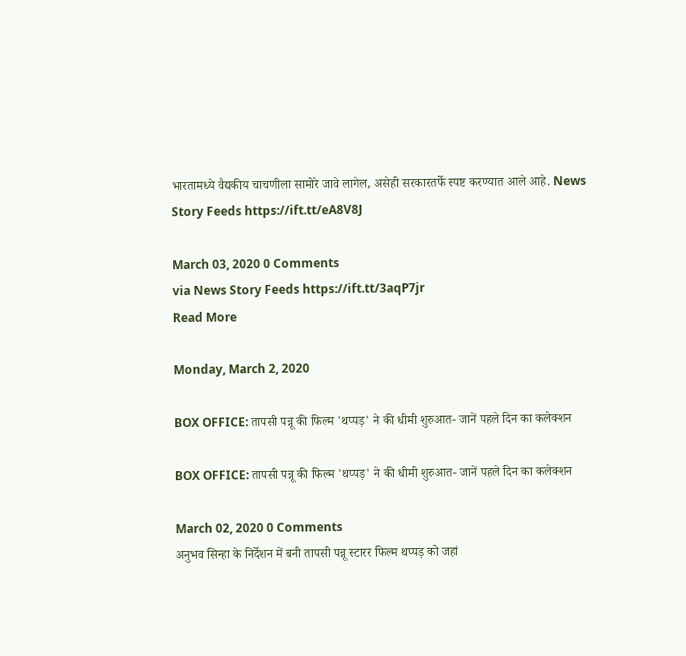भारतामध्ये वैद्यकीय चाचणीला सामोरे जावे लागेल, असेही सरकारतर्फे स्पष्ट करण्यात आले आहे. News Story Feeds https://ift.tt/eA8V8J

March 03, 2020 0 Comments
via News Story Feeds https://ift.tt/3aqP7jr
Read More

Monday, March 2, 2020

BOX OFFICE: तापसी पन्नू की फिल्म 'थप्पड़' ने की धीमी शुरुआत- जानें पहले दिन का कलेक्शन

BOX OFFICE: तापसी पन्नू की फिल्म 'थप्पड़' ने की धीमी शुरुआत- जानें पहले दिन का कलेक्शन

March 02, 2020 0 Comments
अनुभव सिन्हा के निर्देशन में बनी तापसी पन्नू स्टारर फिल्म थप्पड़ को जहां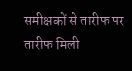समीक्षकों से तारीफ पर तारीफ मिली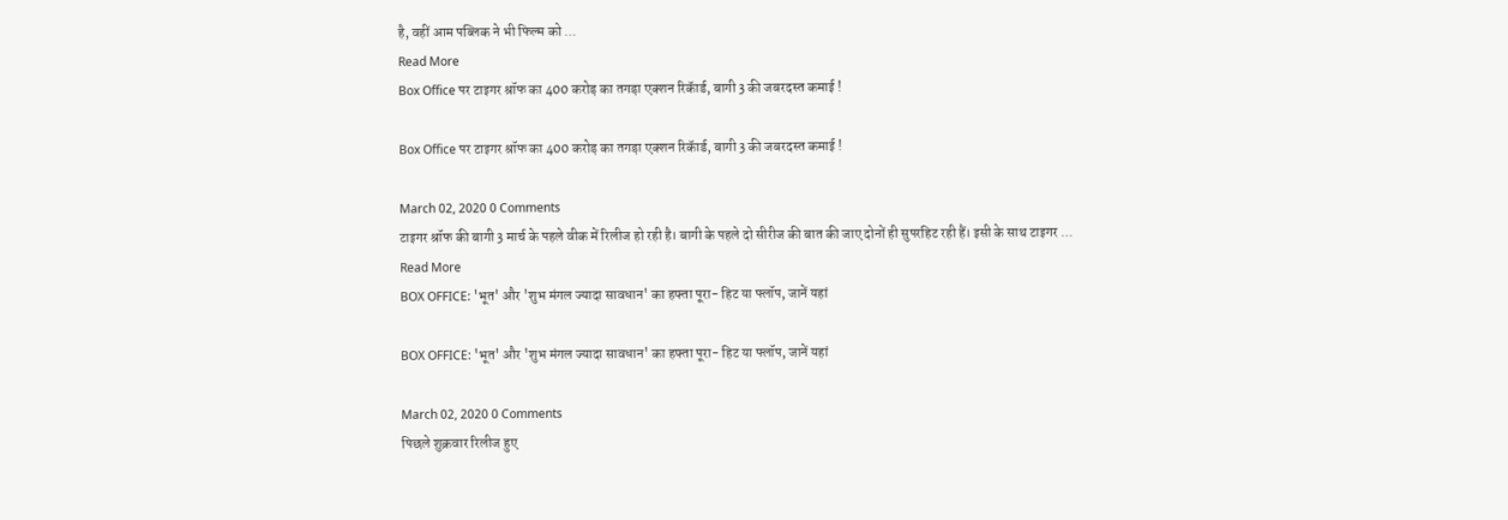है, वहीं आम पब्लिक ने भी फिल्म को ...
Read More
Box Office पर टाइगर श्रॉफ का 400 करोड़ का तगड़ा एक्शन रिकॅार्ड, बागी 3 की जबरदस्त कमाई !

Box Office पर टाइगर श्रॉफ का 400 करोड़ का तगड़ा एक्शन रिकॅार्ड, बागी 3 की जबरदस्त कमाई !

March 02, 2020 0 Comments
टाइगर श्रॉफ की बागी 3 मार्च के पहले वीक में रिलीज हो रही है। बागी के पहले दो सीरीज की बात की जाए दोनों ही सुपरहिट रही हैं। इसी के साथ टाइगर ...
Read More
BOX OFFICE: 'भूत' और 'शुभ मंगल ज्यादा सावधान' का हफ्ता पूरा- हिट या फ्लॉप, जानें यहां

BOX OFFICE: 'भूत' और 'शुभ मंगल ज्यादा सावधान' का हफ्ता पूरा- हिट या फ्लॉप, जानें यहां

March 02, 2020 0 Comments
पिछले शुक्रवार रिलीज हुए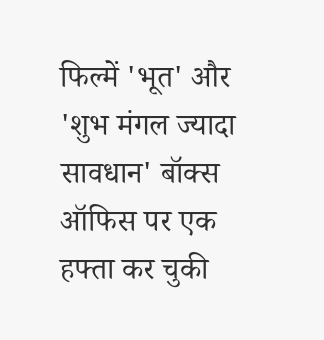फिल्में 'भूत' और 'शुभ मंगल ज्यादा सावधान' बॉक्स ऑफिस पर एक हफ्ता कर चुकी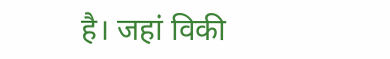है। जहां विकी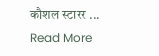कौशल स्टारर ...
Read More